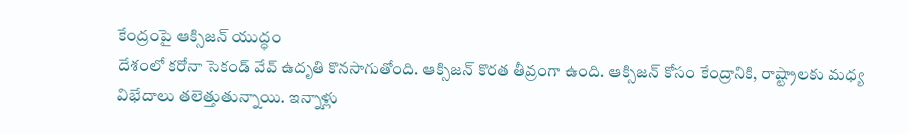కేంద్రంపై ఆక్సిజన్ యుద్ధం
దేశంలో కరోనా సెకండ్ వేవ్ ఉదృతి కొనసాగుతోంది. ఆక్సిజన్ కొరత తీవ్రంగా ఉంది. ఆక్సిజన్ కోసం కేంద్రానికి, రాష్ట్రాలకు మధ్య విభేదాలు తలెత్తుతున్నాయి. ఇన్నాళ్లు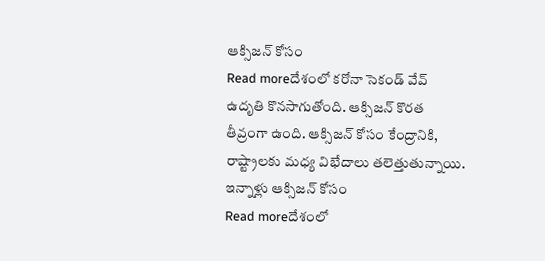ఆక్సిజన్ కోసం
Read moreదేశంలో కరోనా సెకండ్ వేవ్ ఉదృతి కొనసాగుతోంది. ఆక్సిజన్ కొరత తీవ్రంగా ఉంది. ఆక్సిజన్ కోసం కేంద్రానికి, రాష్ట్రాలకు మధ్య విభేదాలు తలెత్తుతున్నాయి. ఇన్నాళ్లు ఆక్సిజన్ కోసం
Read moreదేశంలో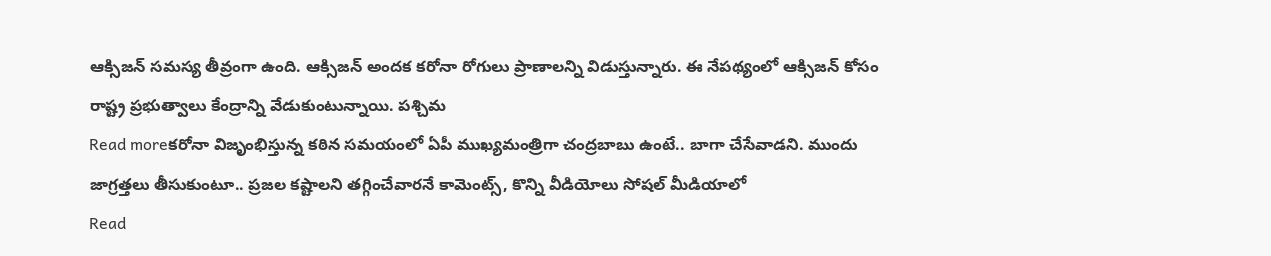ఆక్సిజన్ సమస్య తీవ్రంగా ఉంది. ఆక్సిజన్ అందక కరోనా రోగులు ప్రాణాలన్ని విడుస్తున్నారు. ఈ నేపథ్యంలో ఆక్సిజన్ కోసం రాష్ట్ర ప్రభుత్వాలు కేంద్రాన్ని వేడుకుంటున్నాయి. పశ్చిమ
Read moreకరోనా విజృంభిస్తున్న కఠిన సమయంలో ఏపీ ముఖ్యమంత్రిగా చంద్రబాబు ఉంటే.. బాగా చేసేవాడని. ముందు జాగ్రత్తలు తీసుకుంటూ.. ప్రజల కష్టాలని తగ్గించేవారనే కామెంట్స్, కొన్ని వీడియోలు సోషల్ మీడియాలో
Read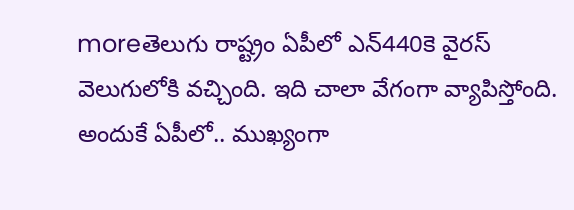moreతెలుగు రాష్ట్రం ఏపీలో ఎన్440కె వైరస్ వెలుగులోకి వచ్చింది. ఇది చాలా వేగంగా వ్యాపిస్తోంది. అందుకే ఏపీలో.. ముఖ్యంగా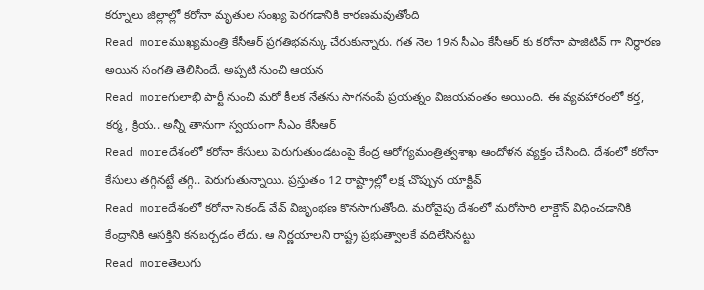కర్నూలు జిల్లాల్లో కరోనా మృతుల సంఖ్య పెరగడానికి కారణమవుతోంది
Read moreముఖ్యమంత్రి కేసీఆర్ ప్రగతిభవన్కు చేరుకున్నారు. గత నెల 19న సీఎం కేసీఆర్ కు కరోనా పాజిటివ్ గా నిర్థారణ అయిన సంగతి తెలిసిందే. అప్పటి నుంచి ఆయన
Read moreగులాభి పార్టీ నుంచి మరో కీలక నేతను సాగనంపే ప్రయత్నం విజయవంతం అయింది. ఈ వ్యవహారంలో కర్త, కర్మ, క్రియ.. అన్నీ తానుగా స్వయంగా సీఎం కేసీఆర్
Read moreదేశంలో కరోనా కేసులు పెరుగుతుండటంపై కేంద్ర ఆరోగ్యమంత్రిత్వశాఖ ఆందోళన వ్యక్తం చేసింది. దేశంలో కరోనా కేసులు తగ్గినట్టే తగ్గి.. పెరుగుతున్నాయి. ప్రస్తుతం 12 రాష్ట్రాల్లో లక్ష చొప్పున యాక్టివ్
Read moreదేశంలో కరోనా సెకండ్ వేవ్ విజృంభణ కొనసాగుతోంది. మరోవైపు దేశంలో మరోసారి లాక్డౌన్ విధించడానికి కేంద్రానికి ఆసక్తిని కనబర్చడం లేదు. ఆ నిర్ణయాలని రాష్ట్ర ప్రభుత్వాలకే వదిలేసినట్టు
Read moreతెలుగు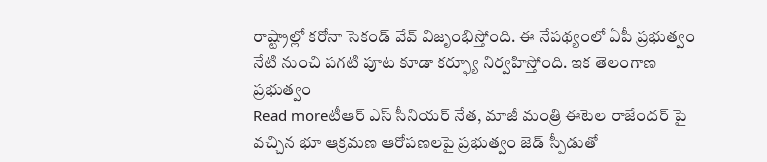రాష్ట్రాల్లో కరోనా సెకండ్ వేవ్ విజృంభిస్తోంది. ఈ నేపథ్యంలో ఏపీ ప్రభుత్వం నేటి నుంచి పగటి పూట కూడా కర్ఫ్యూ నిర్వహిస్తోంది. ఇక తెలంగాణ ప్రభుత్వం
Read moreటీఆర్ ఎస్ సీనియర్ నేత, మాజీ మంత్రి ఈటెల రాజేందర్ పై వచ్చిన భూ ఆక్రమణ ఆరోపణలపై ప్రభుత్వం జెడ్ స్పీడుతో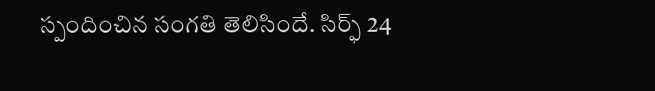స్పందించిన సంగతి తెలిసిందే. సిర్ఫ్ 24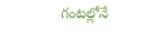గంటల్లోనే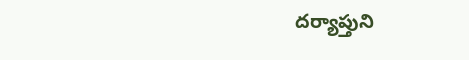దర్యాప్తుని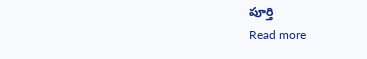పూర్తి
Read more